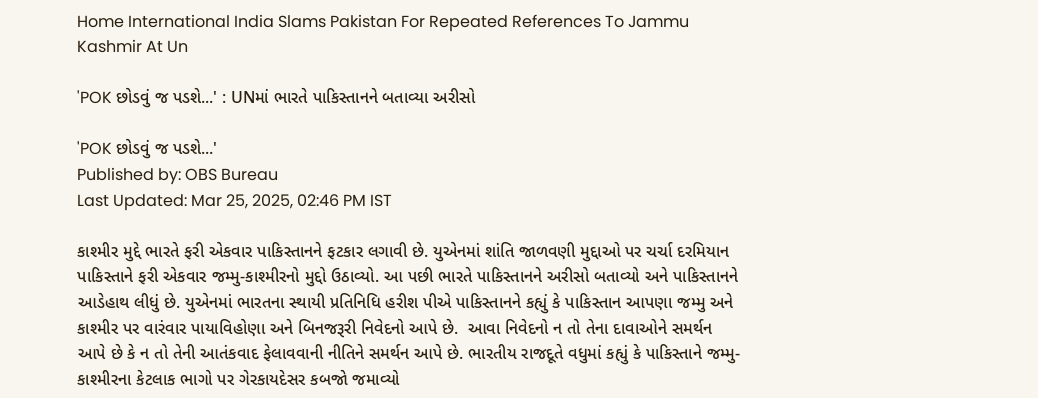Home International India Slams Pakistan For Repeated References To Jammu Kashmir At Un

'POK છોડવું જ પડશે...' : UNમાં ભારતે પાકિસ્તાનને બતાવ્યા અરીસો

'POK છોડવું જ પડશે...'
Published by: OBS Bureau
Last Updated: Mar 25, 2025, 02:46 PM IST

કાશ્મીર મુદ્દે ભારતે ફરી એકવાર પાકિસ્તાનને ફટકાર લગાવી છે. યુએનમાં શાંતિ જાળવણી મુદ્દાઓ પર ચર્ચા દરમિયાન પાકિસ્તાને ફરી એકવાર જમ્મુ-કાશ્મીરનો મુદ્દો ઉઠાવ્યો. આ પછી ભારતે પાકિસ્તાનને અરીસો બતાવ્યો અને પાકિસ્તાનને આડેહાથ લીધું છે. યુએનમાં ભારતના સ્થાયી પ્રતિનિધિ હરીશ પીએ પાકિસ્તાનને કહ્યું કે પાકિસ્તાન આપણા જમ્મુ અને કાશ્મીર પર વારંવાર પાયાવિહોણા અને બિનજરૂરી નિવેદનો આપે છે.  આવા નિવેદનો ન તો તેના દાવાઓને સમર્થન આપે છે કે ન તો તેની આતંકવાદ ફેલાવવાની નીતિને સમર્થન આપે છે. ભારતીય રાજદૂતે વધુમાં કહ્યું કે પાકિસ્તાને જમ્મુ-કાશ્મીરના કેટલાક ભાગો પર ગેરકાયદેસર કબજો જમાવ્યો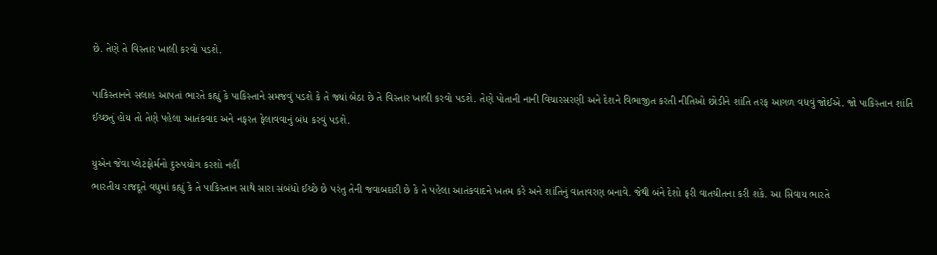છે. તેણે તે વિસ્તાર ખાલી કરવો પડશે.

પાકિસ્તાનને સલાહ આપતાં ભારતે કહ્યું કે પાકિસ્તાને સમજવું પડશે કે તે જ્યાં બેઠા છે તે વિસ્તાર ખાલી કરવો પડશે. તેણે પોતાની નાની વિચારસરણી અને દેશને વિભાજીત કરતી નીતિઓ છોડીને શાંતિ તરફ આગળ વધવું જોઈએ. જો પાકિસ્તાન શાંતિ ઈચ્છતું હોય તો તેણે પહેલા આતંકવાદ અને નફરત ફેલાવવાનું બંધ કરવું પડશે.

યુએન જેવા પ્લેટફોર્મનો દુરુપયોગ કરશો નહીં
ભારતીય રાજદૂતે વધુમાં કહ્યું કે તે પાકિસ્તાન સાથે સારા સંબંધો ઈચ્છે છે પરંતુ તેની જવાબદારી છે કે તે પહેલા આતંકવાદને ખતમ કરે અને શાંતિનું વાતાવરણ બનાવે. જેથી બંને દેશો ફરી વાતચીતના કરી શકે. આ સિવાય ભારતે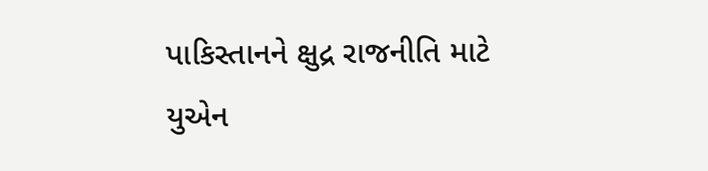પાકિસ્તાનને ક્ષુદ્ર રાજનીતિ માટે યુએન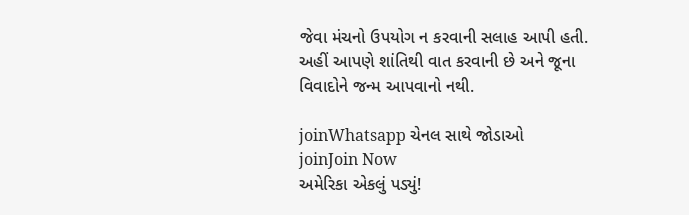જેવા મંચનો ઉપયોગ ન કરવાની સલાહ આપી હતી. અહીં આપણે શાંતિથી વાત કરવાની છે અને જૂના વિવાદોને જન્મ આપવાનો નથી.

joinWhatsapp ચેનલ સાથે જોડાઓ
joinJoin Now
અમેરિકા એકલું પડ્યું!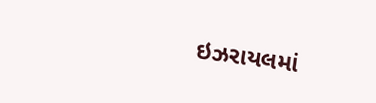ઇઝરાયલમાં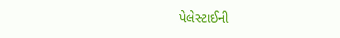પેલેસ્ટાઈની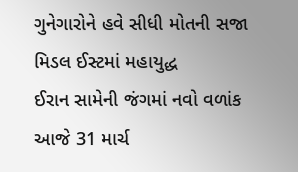ગુનેગારોને હવે સીધી મોતની સજા
મિડલ ઈસ્ટમાં મહાયુદ્ધ
ઈરાન સામેની જંગમાં નવો વળાંક
આજે 31 માર્ચ